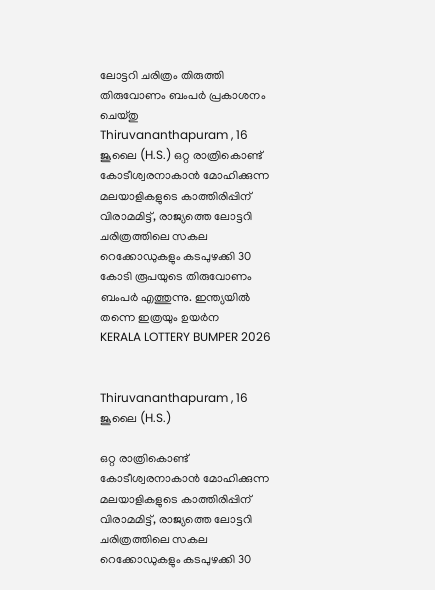ലോട്ടറി ചരിത്രം തിരുത്തി തിരുവോണം ബംപർ പ്രകാശനം ചെയ്തു
Thiruvananthapuram , 16 ജൂലൈ (H.S.) ഒറ്റ രാത്രികൊണ്ട് കോടീശ്വരനാകാൻ മോഹിക്കുന്ന മലയാളികളുടെ കാത്തിരിപ്പിന് വിരാമമിട്ട്, രാജ്യത്തെ ലോട്ടറി ചരിത്രത്തിലെ സകല റെക്കോഡുകളും കടപുഴക്കി 30 കോടി രൂപയുടെ തിരുവോണം ബംപർ എത്തുന്നു. ഇന്ത്യയിൽ തന്നെ ഇത്രയും ഉയർന
KERALA LOTTERY BUMPER 2026


Thiruvananthapuram , 16 ജൂലൈ (H.S.)

ഒറ്റ രാത്രികൊണ്ട് കോടീശ്വരനാകാൻ മോഹിക്കുന്ന മലയാളികളുടെ കാത്തിരിപ്പിന് വിരാമമിട്ട്, രാജ്യത്തെ ലോട്ടറി ചരിത്രത്തിലെ സകല റെക്കോഡുകളും കടപുഴക്കി 30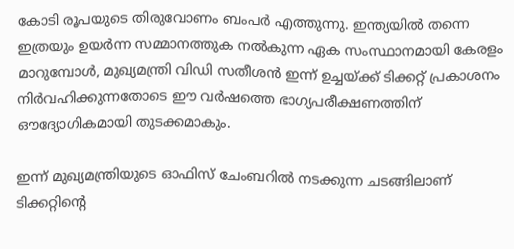കോടി രൂപയുടെ തിരുവോണം ബംപർ എത്തുന്നു. ഇന്ത്യയിൽ തന്നെ ഇത്രയും ഉയർന്ന സമ്മാനത്തുക നൽകുന്ന ഏക സംസ്ഥാനമായി കേരളം മാറുമ്പോൾ, മുഖ്യമന്ത്രി വിഡി സതീശൻ ഇന്ന് ഉച്ചയ്ക്ക് ടിക്കറ്റ് പ്രകാശനം നിർവഹിക്കുന്നതോടെ ഈ വർഷത്തെ ഭാഗ്യപരീക്ഷണത്തിന് ഔദ്യോഗികമായി തുടക്കമാകും.

ഇന്ന് മുഖ്യമന്ത്രിയുടെ ഓഫിസ് ചേംബറിൽ നടക്കുന്ന ചടങ്ങിലാണ് ടിക്കറ്റിൻ്റെ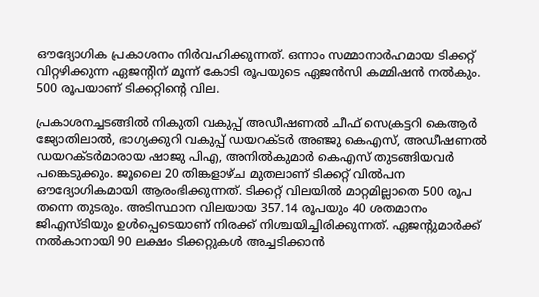ഔദ്യോഗിക പ്രകാശനം നിർവഹിക്കുന്നത്. ഒന്നാം സമ്മാനാർഹമായ ടിക്കറ്റ് വിറ്റഴിക്കുന്ന ഏജൻ്റിന് മൂന്ന് കോടി രൂപയുടെ ഏജൻസി കമ്മിഷൻ നൽകും. 500 രൂപയാണ് ടിക്കറ്റിൻ്റെ വില.

പ്രകാശനച്ചടങ്ങിൽ നികുതി വകുപ്പ് അഡീഷണൽ ചീഫ് സെക്രട്ടറി കെആർ ജ്യോതിലാൽ, ഭാഗ്യക്കുറി വകുപ്പ് ഡയറക്ടർ അഞ്ജു കെഎസ്, അഡീഷണൽ ഡയറക്ടർമാരായ ഷാജു പിഎ, അനിൽകുമാർ കെഎസ് തുടങ്ങിയവർ പങ്കെടുക്കും. ജൂലൈ 20 തിങ്കളാഴ്ച മുതലാണ് ടിക്കറ്റ് വിൽപന ഔദ്യോഗികമായി ആരംഭിക്കുന്നത്. ടിക്കറ്റ് വിലയിൽ മാറ്റമില്ലാതെ 500 രൂപ തന്നെ തുടരും. അടിസ്ഥാന വിലയായ 357.14 രൂപയും 40 ശതമാനം ജിഎസ്ടിയും ഉൾപ്പെടെയാണ് നിരക്ക് നിശ്ചയിച്ചിരിക്കുന്നത്. ഏജൻ്റുമാർക്ക് നൽകാനായി 90 ലക്ഷം ടിക്കറ്റുകൾ അച്ചടിക്കാൻ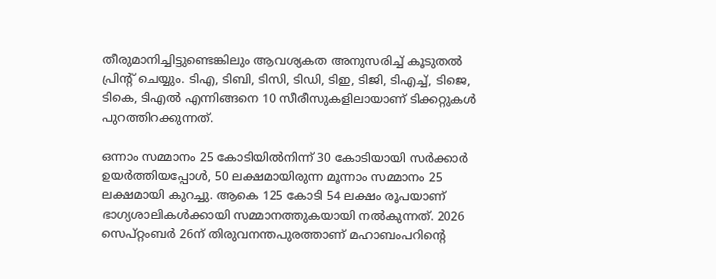തീരുമാനിച്ചിട്ടുണ്ടെങ്കിലും ആവശ്യകത അനുസരിച്ച് കൂടുതൽ പ്രിൻ്റ് ചെയ്യും. ടിഎ, ടിബി, ടിസി, ടിഡി, ടിഇ, ടിജി, ടിഎച്ച്, ടിജെ, ടികെ, ടിഎൽ എന്നിങ്ങനെ 10 സീരീസുകളിലായാണ് ടിക്കറ്റുകൾ പുറത്തിറക്കുന്നത്.

ഒന്നാം സമ്മാനം 25 കോടിയിൽനിന്ന് 30 കോടിയായി സർക്കാർ ഉയർത്തിയപ്പോൾ, 50 ലക്ഷമായിരുന്ന മൂന്നാം സമ്മാനം 25 ലക്ഷമായി കുറച്ചു. ആകെ 125 കോടി 54 ലക്ഷം രൂപയാണ് ഭാഗ്യശാലികൾക്കായി സമ്മാനത്തുകയായി നൽകുന്നത്. 2026 സെപ്റ്റംബർ 26ന് തിരുവനന്തപുരത്താണ് മഹാബംപറിൻ്റെ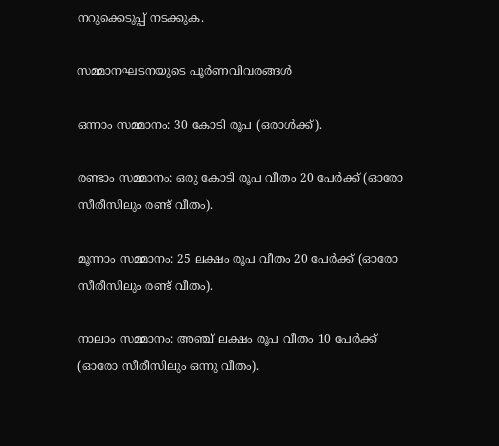നറുക്കെടുപ്പ് നടക്കുക.

സമ്മാനഘടനയുടെ പൂർണവിവരങ്ങൾ

ഒന്നാം സമ്മാനം: 30 കോടി രൂപ (ഒരാൾക്ക്).

രണ്ടാം സമ്മാനം: ഒരു കോടി രൂപ വീതം 20 പേർക്ക് (ഓരോ സീരീസിലും രണ്ട് വീതം).

മൂന്നാം സമ്മാനം: 25 ലക്ഷം രൂപ വീതം 20 പേർക്ക് (ഓരോ സീരീസിലും രണ്ട് വീതം).

നാലാം സമ്മാനം: അഞ്ച് ലക്ഷം രൂപ വീതം 10 പേർക്ക് (ഓരോ സീരീസിലും ഒന്നു വീതം).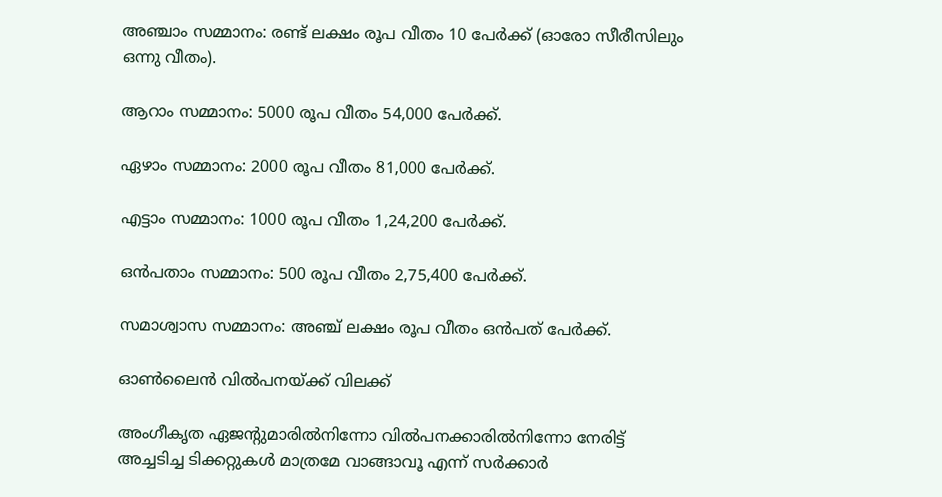അഞ്ചാം സമ്മാനം: രണ്ട് ലക്ഷം രൂപ വീതം 10 പേർക്ക് (ഓരോ സീരീസിലും ഒന്നു വീതം).

ആറാം സമ്മാനം: 5000 രൂപ വീതം 54,000 പേർക്ക്.

ഏഴാം സമ്മാനം: 2000 രൂപ വീതം 81,000 പേർക്ക്.

എട്ടാം സമ്മാനം: 1000 രൂപ വീതം 1,24,200 പേർക്ക്.

ഒൻപതാം സമ്മാനം: 500 രൂപ വീതം 2,75,400 പേർക്ക്.

സമാശ്വാസ സമ്മാനം: അഞ്ച് ലക്ഷം രൂപ വീതം ഒൻപത് പേർക്ക്.

ഓൺലൈൻ വിൽപനയ്ക്ക് വിലക്ക്

അംഗീകൃത ഏജൻ്റുമാരിൽനിന്നോ വിൽപനക്കാരിൽനിന്നോ നേരിട്ട് അച്ചടിച്ച ടിക്കറ്റുകൾ മാത്രമേ വാങ്ങാവൂ എന്ന് സർക്കാർ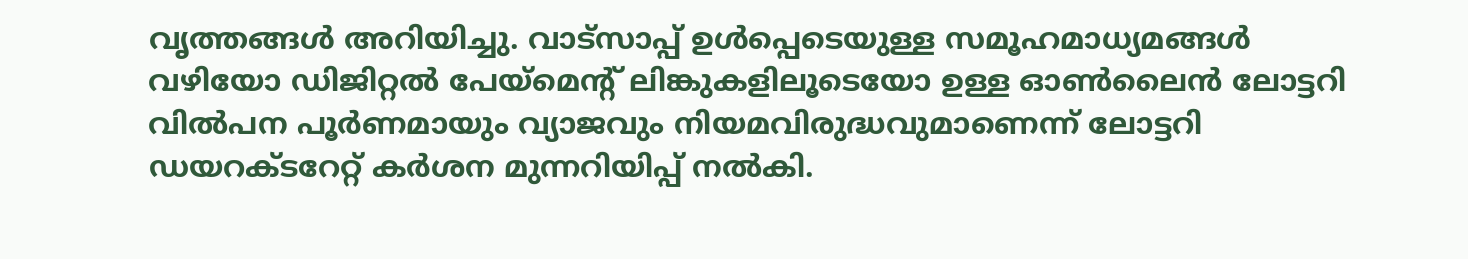വൃത്തങ്ങൾ അറിയിച്ചു. വാട്സാപ്പ് ഉൾപ്പെടെയുള്ള സമൂഹമാധ്യമങ്ങൾ വഴിയോ ഡിജിറ്റൽ പേയ്മെൻ്റ് ലിങ്കുകളിലൂടെയോ ഉള്ള ഓൺലൈൻ ലോട്ടറി വിൽപന പൂർണമായും വ്യാജവും നിയമവിരുദ്ധവുമാണെന്ന് ലോട്ടറി ഡയറക്ടറേറ്റ് കർശന മുന്നറിയിപ്പ് നൽകി.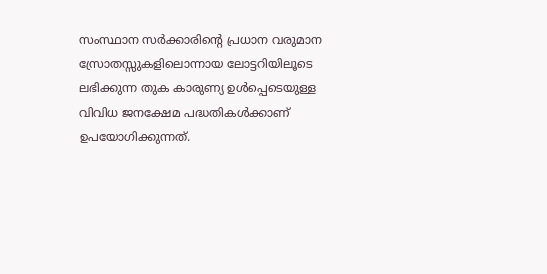സംസ്ഥാന സർക്കാരിൻ്റെ പ്രധാന വരുമാന സ്രോതസ്സുകളിലൊന്നായ ലോട്ടറിയിലൂടെ ലഭിക്കുന്ന തുക കാരുണ്യ ഉൾപ്പെടെയുള്ള വിവിധ ജനക്ഷേമ പദ്ധതികൾക്കാണ് ഉപയോഗിക്കുന്നത്.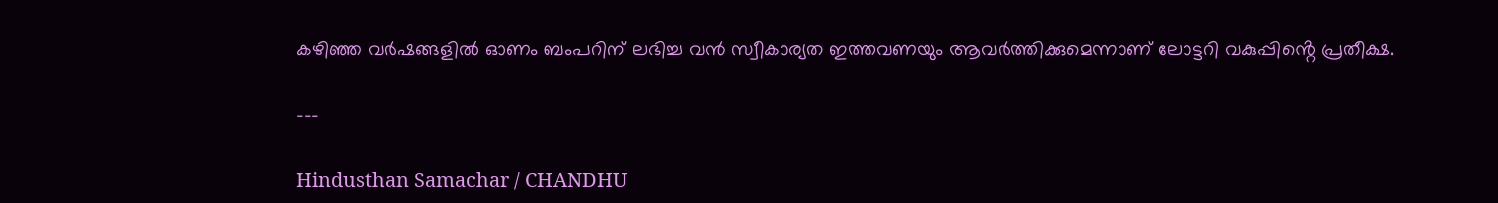കഴിഞ്ഞ വർഷങ്ങളിൽ ഓണം ബംപറിന് ലഭിച്ച വൻ സ്വീകാര്യത ഇത്തവണയും ആവർത്തിക്കുമെന്നാണ് ലോട്ടറി വകുപ്പിൻ്റെ പ്രതീക്ഷ.

---

Hindusthan Samachar / CHANDHU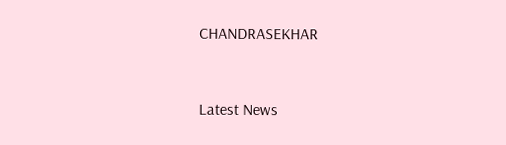CHANDRASEKHAR


Latest News